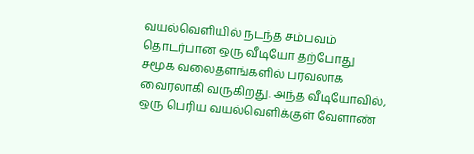வயல்வெளியில் நடந்த சம்பவம் தொடர்பான ஒரு வீடியோ தற்போது சமூக வலைதளங்களில் பரவலாக வைரலாகி வருகிறது. அந்த வீடியோவில், ஒரு பெரிய வயல்வெளிக்குள் வேளாண்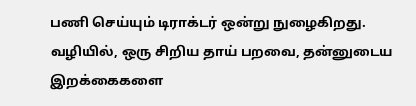பணி செய்யும் டிராக்டர் ஒன்று நுழைகிறது. வழியில், ஒரு சிறிய தாய் பறவை, தன்னுடைய இறக்கைகளை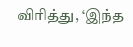விரித்து, ‘இந்த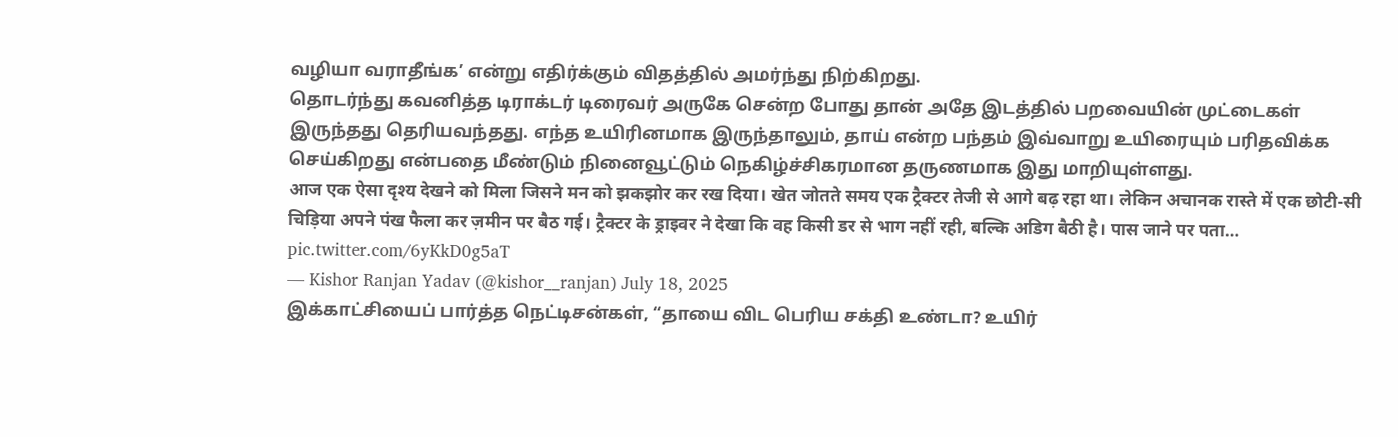வழியா வராதீங்க’ என்று எதிர்க்கும் விதத்தில் அமர்ந்து நிற்கிறது.
தொடர்ந்து கவனித்த டிராக்டர் டிரைவர் அருகே சென்ற போது தான் அதே இடத்தில் பறவையின் முட்டைகள் இருந்தது தெரியவந்தது. எந்த உயிரினமாக இருந்தாலும், தாய் என்ற பந்தம் இவ்வாறு உயிரையும் பரிதவிக்க செய்கிறது என்பதை மீண்டும் நினைவூட்டும் நெகிழ்ச்சிகரமான தருணமாக இது மாறியுள்ளது.
आज एक ऐसा दृश्य देखने को मिला जिसने मन को झकझोर कर रख दिया। खेत जोतते समय एक ट्रैक्टर तेजी से आगे बढ़ रहा था। लेकिन अचानक रास्ते में एक छोटी-सी चिड़िया अपने पंख फैला कर ज़मीन पर बैठ गई। ट्रैक्टर के ड्राइवर ने देखा कि वह किसी डर से भाग नहीं रही, बल्कि अडिग बैठी है। पास जाने पर पता… pic.twitter.com/6yKkD0g5aT
— Kishor Ranjan Yadav (@kishor__ranjan) July 18, 2025
இக்காட்சியைப் பார்த்த நெட்டிசன்கள், “தாயை விட பெரிய சக்தி உண்டா? உயிர்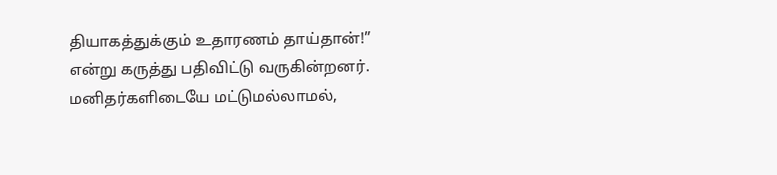தியாகத்துக்கும் உதாரணம் தாய்தான்!” என்று கருத்து பதிவிட்டு வருகின்றனர். மனிதர்களிடையே மட்டுமல்லாமல்,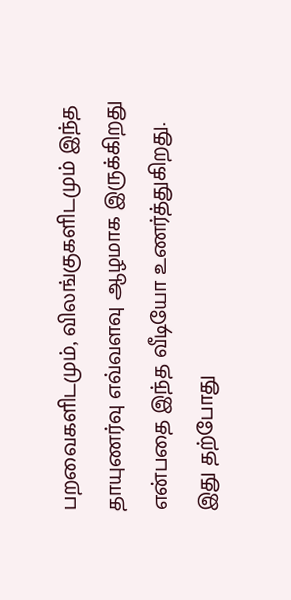பறவைகளிடமும், விலங்குகளிடமும் இந்த தாயுணர்வு எவ்வளவு ஆழமாக இருக்கிறது என்பதை இந்த வீடியோ உணர்த்துகிறது. இது தற்போது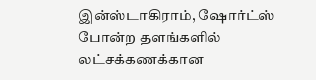இன்ஸ்டாகிராம், ஷோர்ட்ஸ் போன்ற தளங்களில் லட்சக்கணக்கான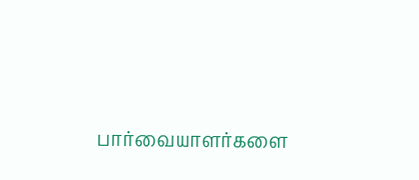பார்வையாளர்களை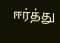ஈர்த்து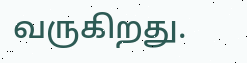வருகிறது.